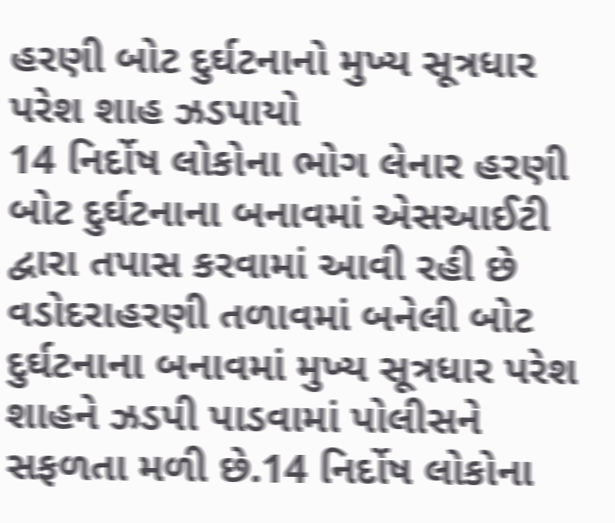હરણી બોટ દુર્ઘટનાનો મુખ્ય સૂત્રધાર પરેશ શાહ ઝડપાયો
14 નિર્દોષ લોકોના ભોગ લેનાર હરણી બોટ દુર્ઘટનાના બનાવમાં એસઆઈટી દ્વારા તપાસ કરવામાં આવી રહી છે વડોદરાહરણી તળાવમાં બનેલી બોટ દુર્ઘટનાના બનાવમાં મુખ્ય સૂત્રધાર પરેશ શાહને ઝડપી પાડવામાં પોલીસને સફળતા મળી છે.14 નિર્દોષ લોકોના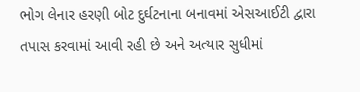ભોગ લેનાર હરણી બોટ દુર્ઘટનાના બનાવમાં એસઆઈટી દ્વારા તપાસ કરવામાં આવી રહી છે અને અત્યાર સુધીમાં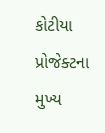કોટીયા પ્રોજેક્ટના મુખ્ય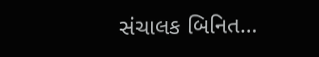સંચાલક બિનિત…